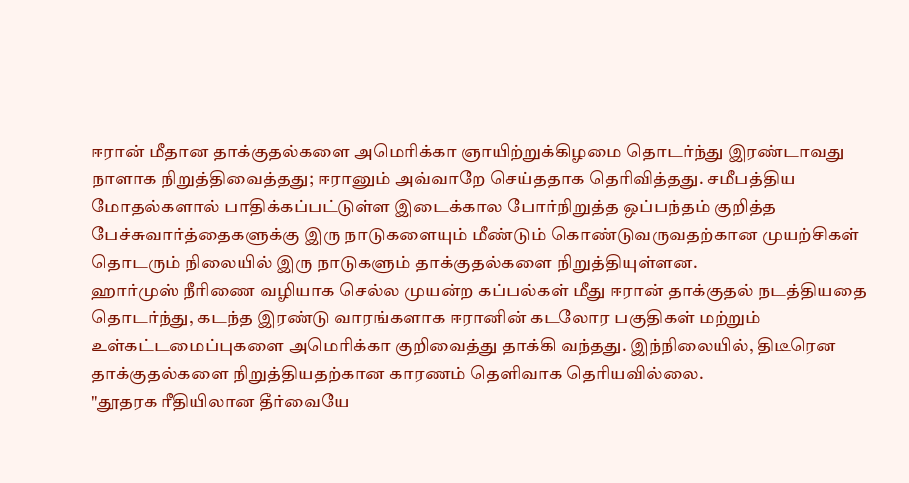ஈரான் மீதான தாக்குதல்களை அமெரிக்கா ஞாயிற்றுக்கிழமை தொடர்ந்து இரண்டாவது நாளாக நிறுத்திவைத்தது; ஈரானும் அவ்வாறே செய்ததாக தெரிவித்தது. சமீபத்திய மோதல்களால் பாதிக்கப்பட்டுள்ள இடைக்கால போர்நிறுத்த ஒப்பந்தம் குறித்த பேச்சுவார்த்தைகளுக்கு இரு நாடுகளையும் மீண்டும் கொண்டுவருவதற்கான முயற்சிகள் தொடரும் நிலையில் இரு நாடுகளும் தாக்குதல்களை நிறுத்தியுள்ளன.
ஹார்முஸ் நீரிணை வழியாக செல்ல முயன்ற கப்பல்கள் மீது ஈரான் தாக்குதல் நடத்தியதை தொடர்ந்து, கடந்த இரண்டு வாரங்களாக ஈரானின் கடலோர பகுதிகள் மற்றும் உள்கட்டமைப்புகளை அமெரிக்கா குறிவைத்து தாக்கி வந்தது. இந்நிலையில், திடீரென தாக்குதல்களை நிறுத்தியதற்கான காரணம் தெளிவாக தெரியவில்லை.
"தூதரக ரீதியிலான தீர்வையே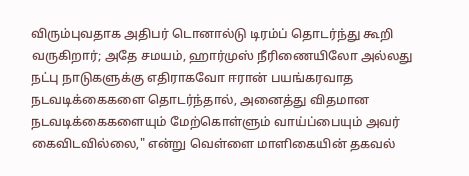விரும்புவதாக அதிபர் டொனால்டு டிரம்ப் தொடர்ந்து கூறி வருகிறார்; அதே சமயம், ஹார்முஸ் நீரிணையிலோ அல்லது நட்பு நாடுகளுக்கு எதிராகவோ ஈரான் பயங்கரவாத நடவடிக்கைகளை தொடர்ந்தால், அனைத்து விதமான நடவடிக்கைகளையும் மேற்கொள்ளும் வாய்ப்பையும் அவர் கைவிடவில்லை," என்று வெள்ளை மாளிகையின் தகவல்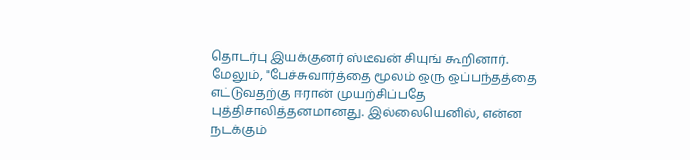தொடர்பு இயக்குனர் ஸ்டீவன் சியுங் கூறினார்.
மேலும், "பேச்சுவார்த்தை மூலம் ஒரு ஒப்பந்தத்தை எட்டுவதற்கு ஈரான் முயற்சிப்பதே புத்திசாலித்தனமானது. இல்லையெனில், என்ன நடக்கும்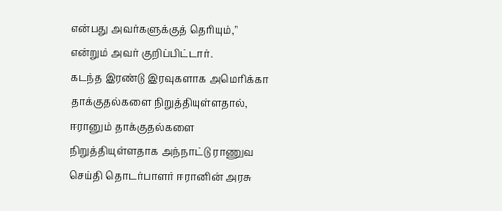என்பது அவர்களுக்குத் தெரியும்," என்றும் அவர் குறிப்பிட்டார்.
கடந்த இரண்டு இரவுகளாக அமெரிக்கா தாக்குதல்களை நிறுத்தியுள்ளதால், ஈரானும் தாக்குதல்களை நிறுத்தியுள்ளதாக அந்நாட்டு ராணுவ செய்தி தொடர்பாளர் ஈரானின் அரசு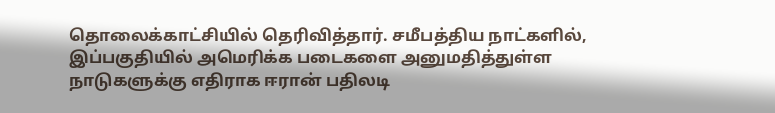தொலைக்காட்சியில் தெரிவித்தார். சமீபத்திய நாட்களில், இப்பகுதியில் அமெரிக்க படைகளை அனுமதித்துள்ள நாடுகளுக்கு எதிராக ஈரான் பதிலடி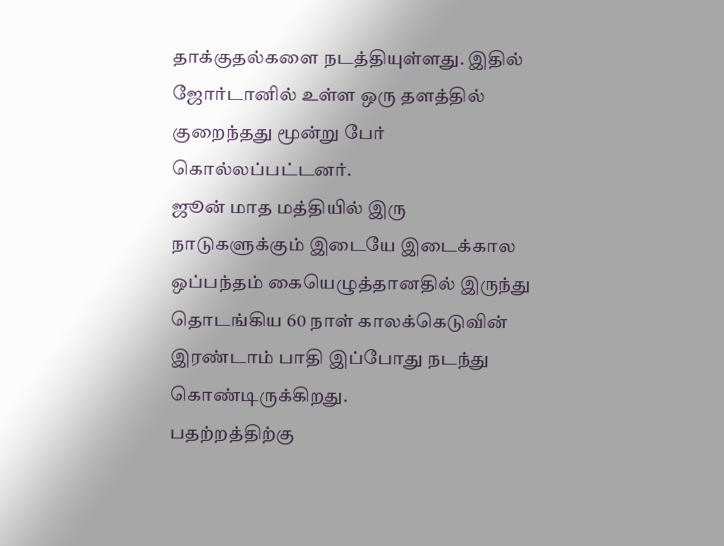தாக்குதல்களை நடத்தியுள்ளது. இதில் ஜோர்டானில் உள்ள ஒரு தளத்தில் குறைந்தது மூன்று பேர் கொல்லப்பட்டனர்.
ஜூன் மாத மத்தியில் இரு நாடுகளுக்கும் இடையே இடைக்கால ஒப்பந்தம் கையெழுத்தானதில் இருந்து தொடங்கிய 60 நாள் காலக்கெடுவின் இரண்டாம் பாதி இப்போது நடந்து கொண்டிருக்கிறது.
பதற்றத்திற்கு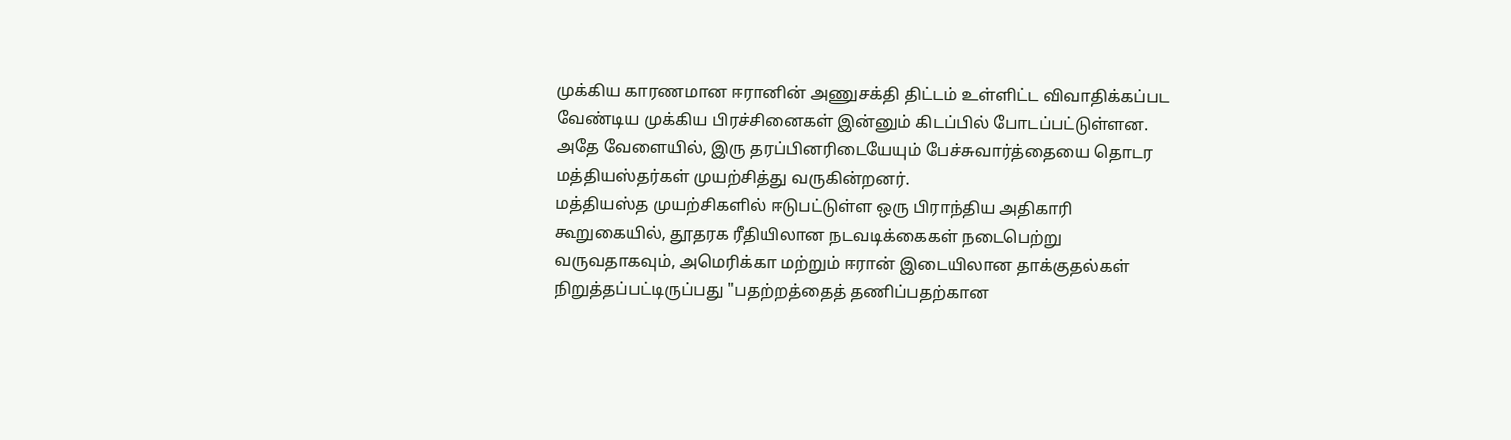முக்கிய காரணமான ஈரானின் அணுசக்தி திட்டம் உள்ளிட்ட விவாதிக்கப்பட வேண்டிய முக்கிய பிரச்சினைகள் இன்னும் கிடப்பில் போடப்பட்டுள்ளன. அதே வேளையில், இரு தரப்பினரிடையேயும் பேச்சுவார்த்தையை தொடர மத்தியஸ்தர்கள் முயற்சித்து வருகின்றனர்.
மத்தியஸ்த முயற்சிகளில் ஈடுபட்டுள்ள ஒரு பிராந்திய அதிகாரி கூறுகையில், தூதரக ரீதியிலான நடவடிக்கைகள் நடைபெற்று வருவதாகவும், அமெரிக்கா மற்றும் ஈரான் இடையிலான தாக்குதல்கள் நிறுத்தப்பட்டிருப்பது "பதற்றத்தைத் தணிப்பதற்கான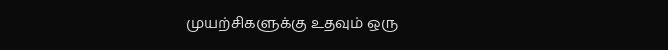முயற்சிகளுக்கு உதவும் ஒரு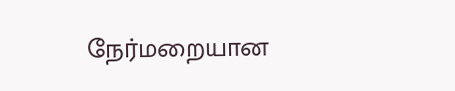நேர்மறையான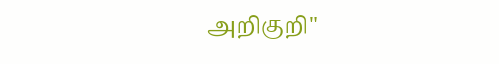அறிகுறி"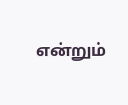என்றும்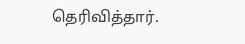தெரிவித்தார்.